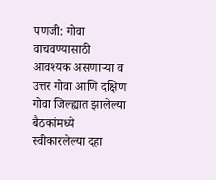पणजी: गोवा वाचवण्यासाठी आवश्यक असणाऱ्या व उत्तर गोवा आणि दक्षिण गोवा जिल्ह्यात झालेल्या बैठकांमध्ये स्वीकारलेल्या दहा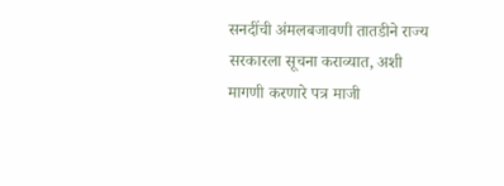सनदींची अंमलबजावणी तातडीने राज्य सरकारला सूचना कराव्यात, अशी मागणी करणारे पत्र माजी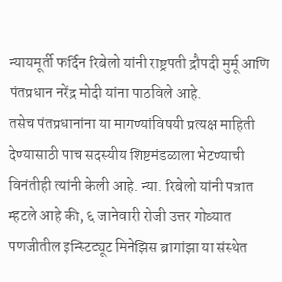न्यायमूर्ती फर्दिन रिबेलो यांनी राष्ट्रपती द्रौपदी मुर्मू आणि पंतप्रधान नरेंद्र मोदी यांना पाठविले आहे.
तसेच पंतप्रधानांना या मागण्यांविषयी प्रत्यक्ष माहिती देण्यासाठी पाच सदस्यीय शिष्टमंडळाला भेटण्याची विनंतीही त्यांनी केली आहे. न्या. रिबेलो यांनी पत्रात म्हटले आहे की, ६ जानेवारी रोजी उत्तर गोव्यात पणजीतील इन्स्टिट्यूट मिनेझिस ब्रागांझा या संस्थेत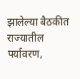झालेल्या बैठकीत राज्यातील पर्यावरण,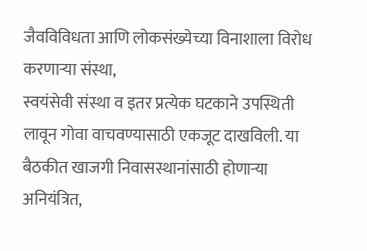जैवविविधता आणि लोकसंख्येच्या विनाशाला विरोध करणाऱ्या संस्था,
स्वयंसेवी संस्था व इतर प्रत्येक घटकाने उपस्थिती लावून गोवा वाचवण्यासाठी एकजूट दाखविली. या बैठकीत खाजगी निवासस्थानांसाठी होणाऱ्या अनियंत्रित,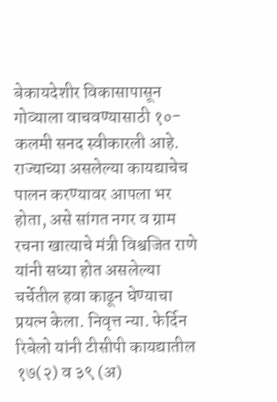बेकायदेशीर विकासापासून गोव्याला वाचवण्यासाठी १०-कलमी सनद स्वीकारली आहे.
राज्याच्या असलेल्या कायद्याचेच पालन करण्यावर आपला भर होता, असे सांगत नगर व ग्राम रचना खात्याचे मंत्री विश्वजित राणे यांनी सध्या होत असलेल्या चर्चेतील हवा काढून घेण्याचा प्रयत्न केला. निवृत्त न्या. फेर्दिन रिबेलो यांनी टीसीपी कायद्यातील १७(२) व ३९ (अ)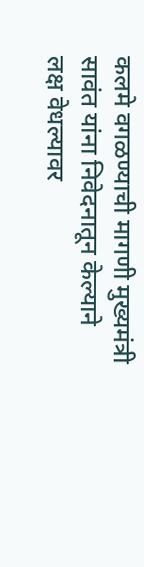कलमे वगळण्याची मागणी मुख्यमंत्री सावंत यांना निवेदनातून केल्याने लक्ष वेधल्यावर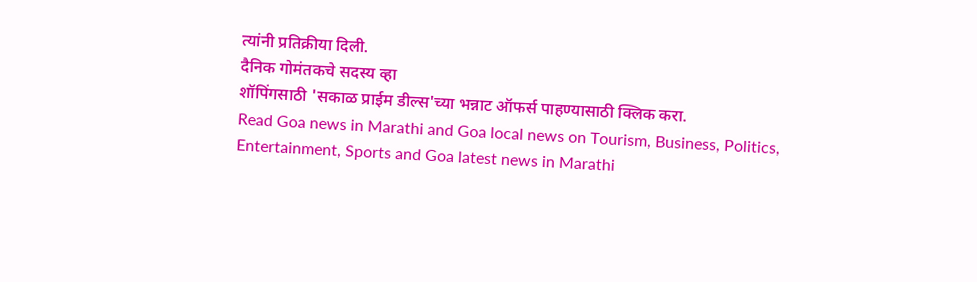त्यांनी प्रतिक्रीया दिली.
दैनिक गोमंतकचे सदस्य व्हा
शॉपिंगसाठी 'सकाळ प्राईम डील्स'च्या भन्नाट ऑफर्स पाहण्यासाठी क्लिक करा.
Read Goa news in Marathi and Goa local news on Tourism, Business, Politics, Entertainment, Sports and Goa latest news in Marathi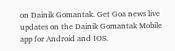on Dainik Gomantak. Get Goa news live updates on the Dainik Gomantak Mobile app for Android and IOS.